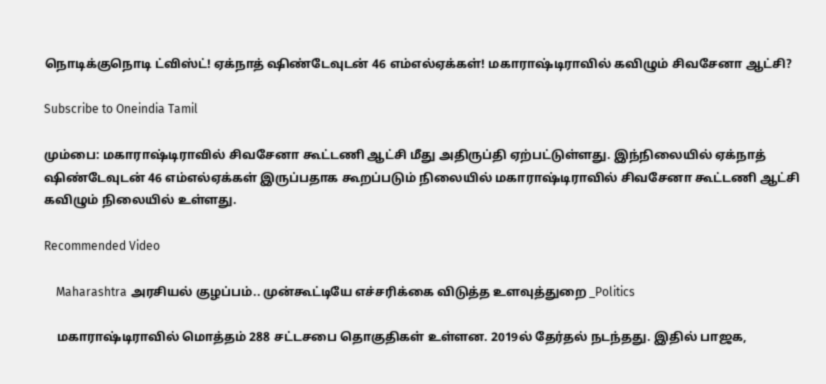நொடிக்குநொடி ட்விஸ்ட்! ஏக்நாத் ஷிண்டேவுடன் 46 எம்எல்ஏக்கள்! மகாராஷ்டிராவில் கவிழும் சிவசேனா ஆட்சி?

Subscribe to Oneindia Tamil

மும்பை: மகாராஷ்டிராவில் சிவசேனா கூட்டணி ஆட்சி மீது அதிருப்தி ஏற்பட்டுள்ளது. இந்நிலையில் ஏக்நாத் ஷிண்டேவுடன் 46 எம்எல்ஏக்கள் இருப்பதாக கூறப்படும் நிலையில் மகாராஷ்டிராவில் சிவசேனா கூட்டணி ஆட்சி கவிழும் நிலையில் உள்ளது.

Recommended Video

    Maharashtra அரசியல் குழப்பம்.. முன்கூட்டியே எச்சரிக்கை விடுத்த உளவுத்துறை _Politics

    மகாராஷ்டிராவில் மொத்தம் 288 சட்டசபை தொகுதிகள் உள்ளன. 2019ல் தேர்தல் நடந்தது. இதில் பாஜக,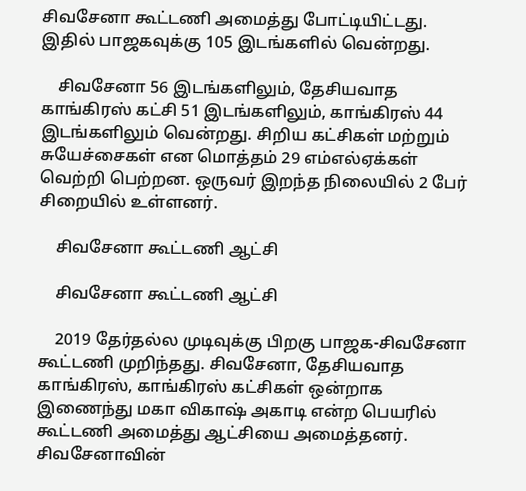சிவசேனா கூட்டணி அமைத்து போட்டியிட்டது. இதில் பாஜகவுக்கு 105 இடங்களில் வென்றது.

    சிவசேனா 56 இடங்களிலும், தேசியவாத காங்கிரஸ் கட்சி 51 இடங்களிலும், காங்கிரஸ் 44 இடங்களிலும் வென்றது. சிறிய கட்சிகள் மற்றும் சுயேச்சைகள் என மொத்தம் 29 எம்எல்ஏக்கள் வெற்றி பெற்றன. ஒருவர் இறந்த நிலையில் 2 பேர் சிறையில் உள்ளனர்.

    சிவசேனா கூட்டணி ஆட்சி

    சிவசேனா கூட்டணி ஆட்சி

    2019 தேர்தல்ல முடிவுக்கு பிறகு பாஜக-சிவசேனா கூட்டணி முறிந்தது. சிவசேனா, தேசியவாத காங்கிரஸ், காங்கிரஸ் கட்சிகள் ஒன்றாக இணைந்து மகா விகாஷ் அகாடி என்ற பெயரில் கூட்டணி அமைத்து ஆட்சியை அமைத்தனர். சிவசேனாவின்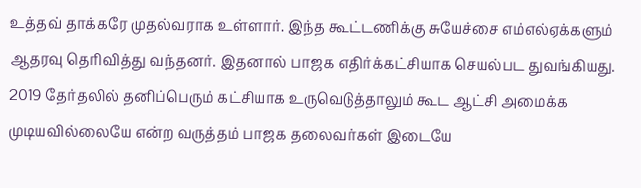உத்தவ் தாக்கரே முதல்வராக உள்ளார். இந்த கூட்டணிக்கு சுயேச்சை எம்எல்ஏக்களும் ஆதரவு தெரிவித்து வந்தனர். இதனால் பாஜக எதிர்க்கட்சியாக செயல்பட துவங்கியது. 2019 தேர்தலில் தனிப்பெரும் கட்சியாக உருவெடுத்தாலும் கூட ஆட்சி அமைக்க முடியவில்லையே என்ற வருத்தம் பாஜக தலைவர்கள் இடையே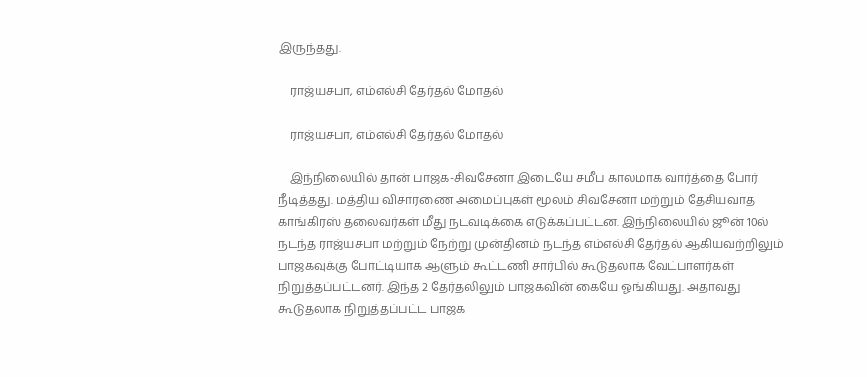இருந்தது.

    ராஜ்யசபா, எம்எல்சி தேர்தல் மோதல்

    ராஜ்யசபா, எம்எல்சி தேர்தல் மோதல்

    இந்நிலையில் தான் பாஜக-சிவசேனா இடையே சமீப காலமாக வார்த்தை போர் நீடித்தது. மத்திய விசாரணை அமைப்புகள் மூலம் சிவசேனா மற்றும் தேசியவாத காங்கிரஸ் தலைவர்கள் மீது நடவடிக்கை எடுக்கப்பட்டன. இந்நிலையில் ஜூன் 10ல் நடந்த ராஜ்யசபா மற்றும் நேற்று முன்தினம் நடந்த எம்எல்சி தேர்தல் ஆகியவற்றிலும் பாஜகவுக்கு போட்டியாக ஆளும் கூட்டணி சார்பில் கூடுதலாக வேட்பாளர்கள் நிறுத்தப்பட்டனர். இந்த 2 தேர்தலிலும் பாஜகவின் கையே ஓங்கியது. அதாவது கூடுதலாக நிறுத்தப்பட்ட பாஜக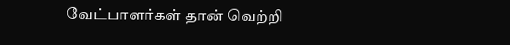வேட்பாளர்கள் தான் வெற்றி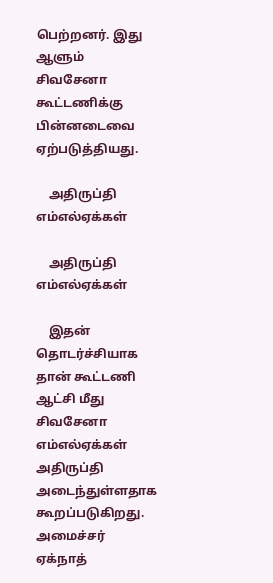பெற்றனர். இது ஆளும் சிவசேனா கூட்டணிக்கு பின்னடைவை ஏற்படுத்தியது.

    அதிருப்தி எம்எல்ஏக்கள்

    அதிருப்தி எம்எல்ஏக்கள்

    இதன் தொடர்ச்சியாக தான் கூட்டணி ஆட்சி மீது சிவசேனா எம்எல்ஏக்கள் அதிருப்தி அடைந்துள்ளதாக கூறப்படுகிறது. அமைச்சர் ஏக்நாத்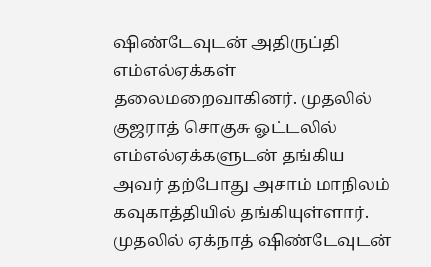ஷிண்டேவுடன் அதிருப்தி எம்எல்ஏக்கள் தலைமறைவாகினர். முதலில் குஜராத் சொகுசு ஓட்டலில் எம்எல்ஏக்களுடன் தங்கிய அவர் தற்போது அசாம் மாநிலம் கவுகாத்தியில் தங்கியுள்ளார். முதலில் ஏக்நாத் ஷிண்டேவுடன்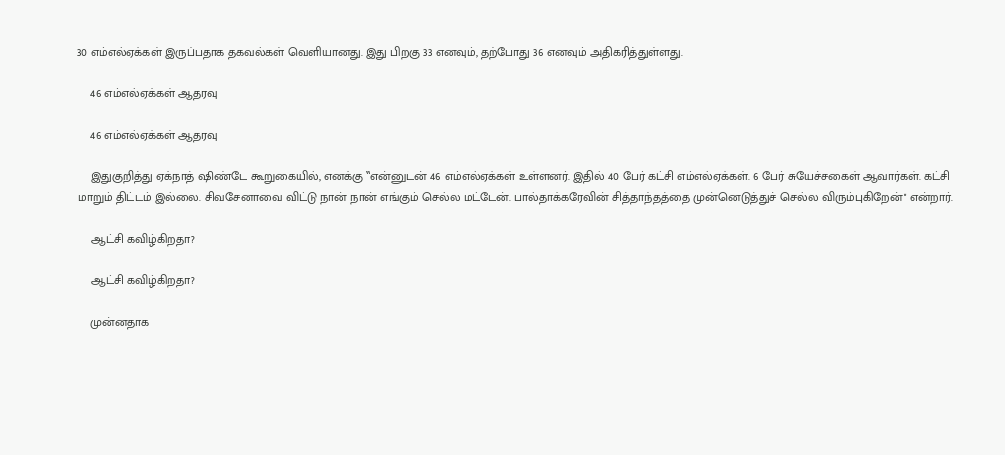30 எம்எல்ஏக்கள் இருப்பதாக தகவல்கள் வெளியானது. இது பிறகு 33 எனவும், தற்போது 36 எனவும் அதிகரித்துள்ளது.

    46 எம்எல்ஏக்கள் ஆதரவு

    46 எம்எல்ஏக்கள் ஆதரவு

    இதுகுறித்து ஏக்நாத் ஷிண்டே கூறுகையில், எனக்கு ‛‛என்னுடன் 46 எம்எல்ஏக்கள் உள்ளனர். இதில் 40 பேர் கட்சி எம்எல்ஏக்கள். 6 பேர் சுயேச்சகைள் ஆவார்கள். கட்சி மாறும் திட்டம் இல்லை. சிவசேனாவை விட்டு நான் நான் எங்கும் செல்ல மட்டேன். பால்தாக்கரேவின் சித்தாந்தத்தை முன்னெடுத்துச் செல்ல விரும்புகிறேன்'' என்றார்.

    ஆட்சி கவிழ்கிறதா?

    ஆட்சி கவிழ்கிறதா?

    முன்னதாக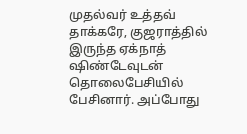முதல்வர் உத்தவ் தாக்கரே, குஜராத்தில் இருந்த ஏக்நாத் ஷிண்டேவுடன் தொலைபேசியில் பேசினார். அப்போது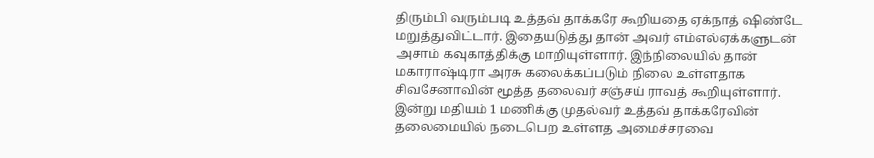திரும்பி வரும்படி உத்தவ் தாக்கரே கூறியதை ஏக்நாத் ஷிண்டே மறுத்துவிட்டார். இதையடுத்து தான் அவர் எம்எல்ஏக்களுடன் அசாம் கவுகாத்திக்கு மாறியுள்ளார். இந்நிலையில் தான் மகாராஷ்டிரா அரசு கலைக்கப்படும் நிலை உள்ளதாக சிவசேனாவின் மூத்த தலைவர் சஞ்சய் ராவத் கூறியுள்ளார். இன்று மதியம் 1 மணிக்கு முதல்வர் உத்தவ் தாக்கரேவின் தலைமையில் நடைபெற உள்ளத அமைச்சரவை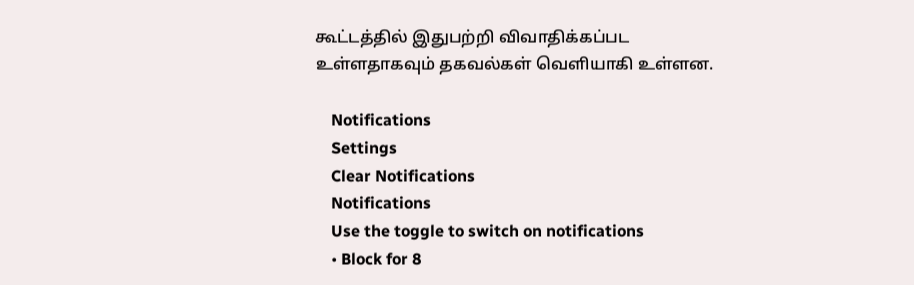கூட்டத்தில் இதுபற்றி விவாதிக்கப்பட உள்ளதாகவும் தகவல்கள் வெளியாகி உள்ளன.

    Notifications
    Settings
    Clear Notifications
    Notifications
    Use the toggle to switch on notifications
    • Block for 8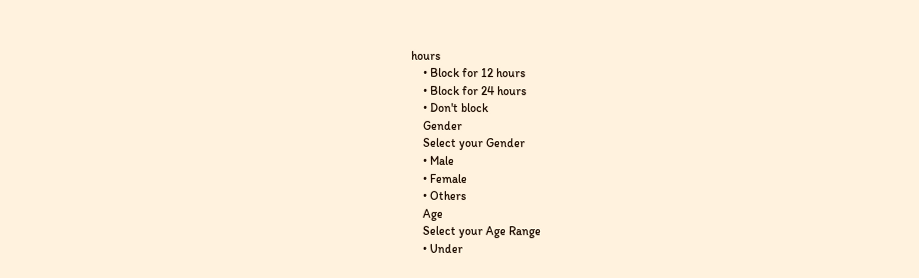hours
    • Block for 12 hours
    • Block for 24 hours
    • Don't block
    Gender
    Select your Gender
    • Male
    • Female
    • Others
    Age
    Select your Age Range
    • Under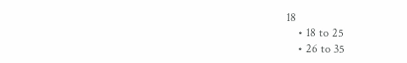18
    • 18 to 25
    • 26 to 35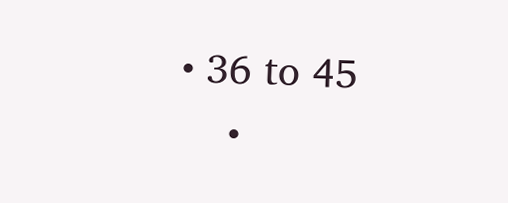• 36 to 45
    •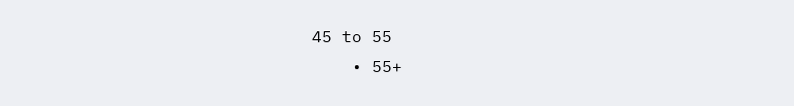45 to 55
    • 55+